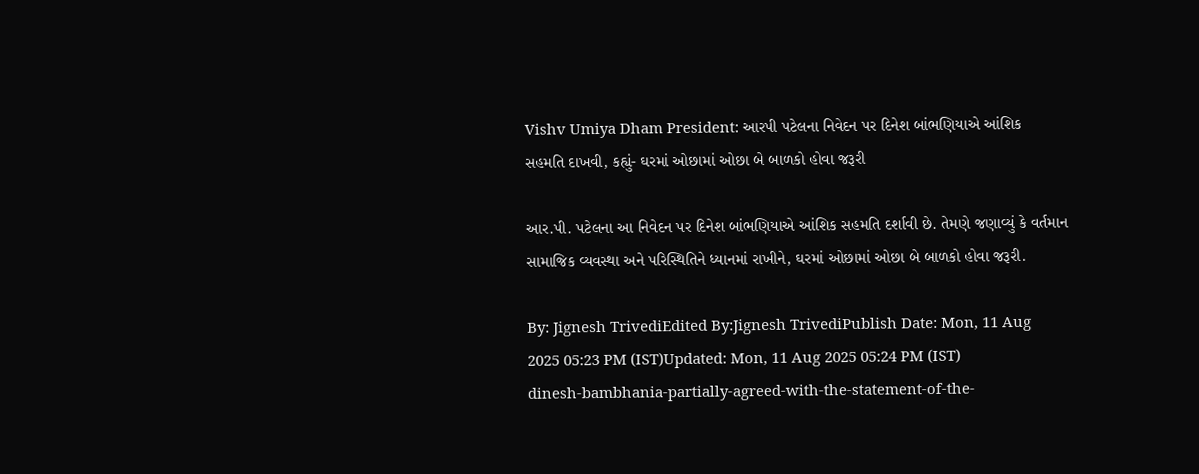Vishv Umiya Dham President: આરપી પટેલના નિવેદન પર દિનેશ બાંભણિયાએ આંશિક સહમતિ દાખવી, કહ્યું- ઘરમાં ઓછામાં ઓછા બે બાળકો હોવા જરૂરી

આર.પી. પટેલના આ નિવેદન પર દિનેશ બાંભણિયાએ આંશિક સહમતિ દર્શાવી છે. તેમણે જણાવ્યું કે વર્તમાન સામાજિક વ્યવસ્થા અને પરિસ્થિતિને ધ્યાનમાં રાખીને, ઘરમાં ઓછામાં ઓછા બે બાળકો હોવા જરૂરી.

By: Jignesh TrivediEdited By:Jignesh TrivediPublish Date: Mon, 11 Aug 2025 05:23 PM (IST)Updated: Mon, 11 Aug 2025 05:24 PM (IST)
dinesh-bambhania-partially-agreed-with-the-statement-of-the-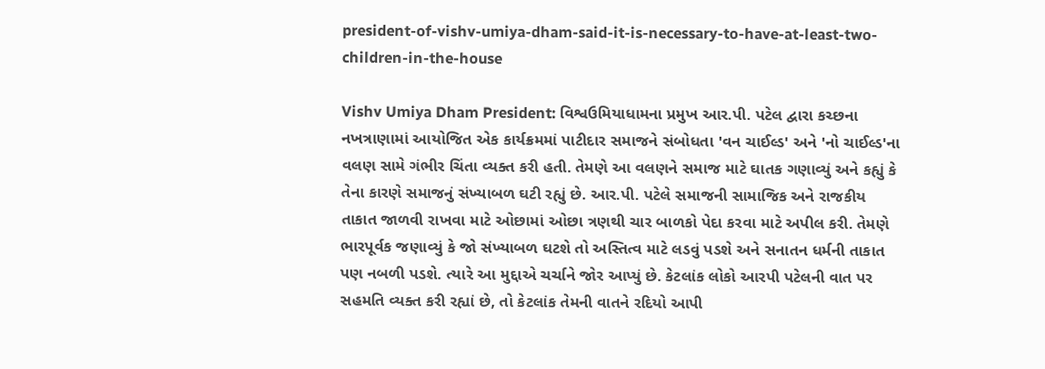president-of-vishv-umiya-dham-said-it-is-necessary-to-have-at-least-two-children-in-the-house

Vishv Umiya Dham President: વિશ્વઉમિયાધામના પ્રમુખ આર.પી. પટેલ દ્વારા કચ્છના નખત્રાણામાં આયોજિત એક કાર્યક્રમમાં પાટીદાર સમાજને સંબોધતા 'વન ચાઈલ્ડ' અને 'નો ચાઈલ્ડ'ના વલણ સામે ગંભીર ચિંતા વ્યક્ત કરી હતી. તેમણે આ વલણને સમાજ માટે ઘાતક ગણાવ્યું અને કહ્યું કે તેના કારણે સમાજનું સંખ્યાબળ ઘટી રહ્યું છે. આર.પી. પટેલે સમાજની સામાજિક અને રાજકીય તાકાત જાળવી રાખવા માટે ઓછામાં ઓછા ત્રણથી ચાર બાળકો પેદા કરવા માટે અપીલ કરી. તેમણે ભારપૂર્વક જણાવ્યું કે જો સંખ્યાબળ ઘટશે તો અસ્તિત્વ માટે લડવું પડશે અને સનાતન ધર્મની તાકાત પણ નબળી પડશે. ત્યારે આ મુદ્દાએ ચર્ચાને જોર આપ્યું છે. કેટલાંક લોકો આરપી પટેલની વાત પર સહમતિ વ્યક્ત કરી રહ્યાં છે, તો કેટલાંક તેમની વાતને રદિયો આપી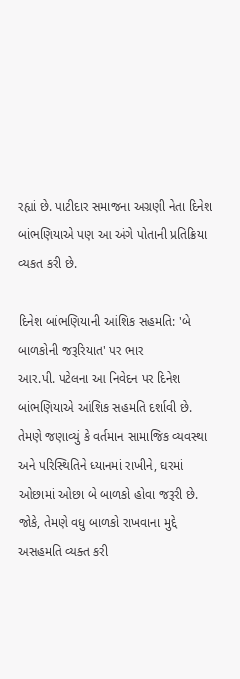રહ્યાં છે. પાટીદાર સમાજના અગ્રણી નેતા દિનેશ બાંભણિયાએ પણ આ અંગે પોતાની પ્રતિક્રિયા વ્યકત કરી છે.

દિનેશ બાંભણિયાની આંશિક સહમતિ: 'બે બાળકોની જરૂરિયાત' પર ભાર
આર.પી. પટેલના આ નિવેદન પર દિનેશ બાંભણિયાએ આંશિક સહમતિ દર્શાવી છે. તેમણે જણાવ્યું કે વર્તમાન સામાજિક વ્યવસ્થા અને પરિસ્થિતિને ધ્યાનમાં રાખીને, ઘરમાં ઓછામાં ઓછા બે બાળકો હોવા જરૂરી છે. જોકે, તેમણે વધુ બાળકો રાખવાના મુદ્દે અસહમતિ વ્યક્ત કરી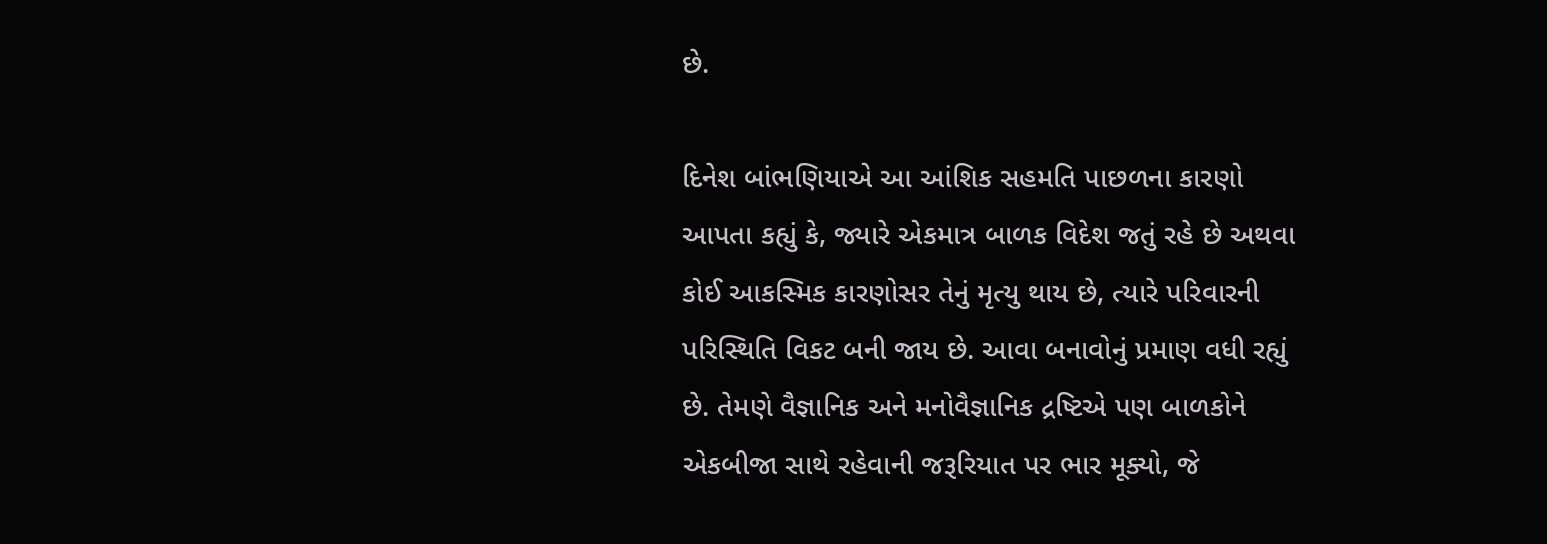છે.

દિનેશ બાંભણિયાએ આ આંશિક સહમતિ પાછળના કારણો આપતા કહ્યું કે, જ્યારે એકમાત્ર બાળક વિદેશ જતું રહે છે અથવા કોઈ આકસ્મિક કારણોસર તેનું મૃત્યુ થાય છે, ત્યારે પરિવારની પરિસ્થિતિ વિકટ બની જાય છે. આવા બનાવોનું પ્રમાણ વધી રહ્યું છે. તેમણે વૈજ્ઞાનિક અને મનોવૈજ્ઞાનિક દ્રષ્ટિએ પણ બાળકોને એકબીજા સાથે રહેવાની જરૂરિયાત પર ભાર મૂક્યો, જે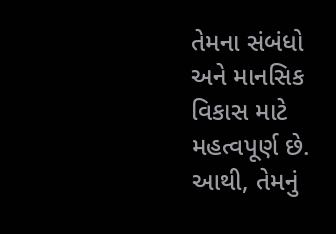તેમના સંબંધો અને માનસિક વિકાસ માટે મહત્વપૂર્ણ છે. આથી, તેમનું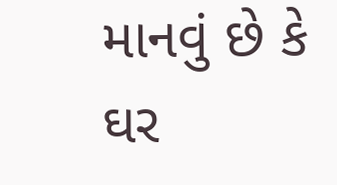માનવું છે કે ઘર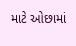માટે ઓછામાં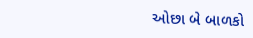ઓછા બે બાળકો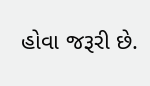હોવા જરૂરી છે.